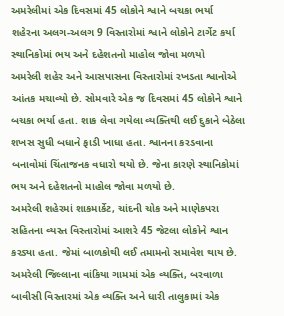અમરેલીમાં એક દિવસમાં 45 લોકોને શ્વાને બચકા ભર્યા
શહેરના અલગ-અલગ 9 વિસ્તારોમાં શ્વાને લોકોને ટાર્ગેટ કર્યા
સ્થાનિકોમાં ભય અને દહેશતનો માહોલ જોવા મળયો
અમરેલી શહેર અને આસપાસના વિસ્તારોમાં રખડતા શ્વાનોએ આંતક મચાવ્યો છે. સોમવારે એક જ દિવસમાં 45 લોકોને શ્વાને બચકા ભર્યા હતા. શાક લેવા ગયેલા વ્યક્તિથી લઈ દુકાને બેઠેલા શખસ સુધી બધાને ફાડી ખાધા હતા. શ્વાનના કરડવાના બનાવોમાં ચિંતાજનક વધારો થયો છે. જેના કારણે સ્થાનિકોમાં ભય અને દહેશતનો માહોલ જોવા મળયો છે.
અમરેલી શહેરમાં શાકમાર્કેટ, ચાંદની ચોક અને માણેકપરા સહિતના વ્યસ્ત વિસ્તારોમાં આશરે 45 જેટલા લોકોને શ્વાન કરડ્યા હતા. જેમાં બાળકોથી લઈ તમામનો સમાવેશ થાય છે. અમરેલી જિલ્લાના વાંકિયા ગામમાં એક વ્યક્તિ, બરવાળા બાવીસી વિસ્તારમાં એક વ્યક્તિ અને ધારી તાલુકામાં એક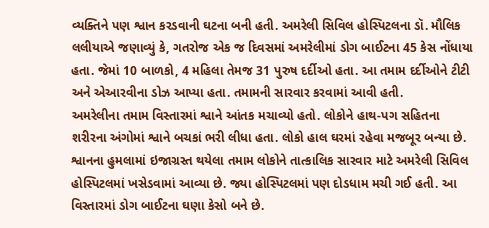વ્યક્તિને પણ શ્વાન કરડવાની ઘટના બની હતી. અમરેલી સિવિલ હોસ્પિટલના ડૉ. મૌલિક લલીયાએ જણાવ્યું કે, ગતરોજ એક જ દિવસમાં અમરેલીમાં ડોગ બાઈટના 45 કેસ નોંધાયા હતા. જેમાં 10 બાળકો, 4 મહિલા તેમજ 31 પુરુષ દર્દીઓ હતા. આ તમામ દર્દીઓને ટીટી અને એઆરવીના ડોઝ આપ્યા હતા. તમામની સારવાર કરવામાં આવી હતી.
અમરેલીના તમામ વિસ્તારમાં શ્વાને આંતક મચાવ્યો હતો. લોકોને હાથ-પગ સહિતના શરીરના અંગોમાં શ્વાને બચકાં ભરી લીધા હતા. લોકો હાલ ઘરમાં રહેવા મજબૂર બન્યા છે. શ્વાનના હુમલામાં ઇજાગ્રસ્ત થયેલા તમામ લોકોને તાત્કાલિક સારવાર માટે અમરેલી સિવિલ હોસ્પિટલમાં ખસેડવામાં આવ્યા છે. જ્યા હોસ્પિટલમાં પણ દોડધામ મચી ગઈ હતી. આ વિસ્તારમાં ડોગ બાઈટના ઘણા કેસો બને છે.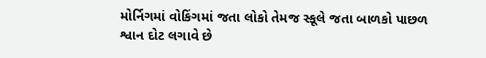મોર્નિગમાં વોકિંગમાં જતા લોકો તેમજ સ્કૂલે જતા બાળકો પાછળ શ્વાન દોટ લગાવે છે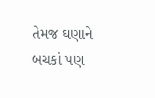તેમજ ઘણાને બચકાં પણ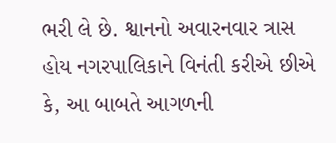ભરી લે છે. શ્વાનનો અવારનવાર ત્રાસ હોય નગરપાલિકાને વિનંતી કરીએ છીએ કે, આ બાબતે આગળની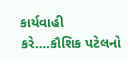કાર્યવાહી કરે….કૌશિક પટેલનો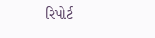રિપોર્ટ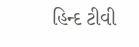હિન્દ ટીવી